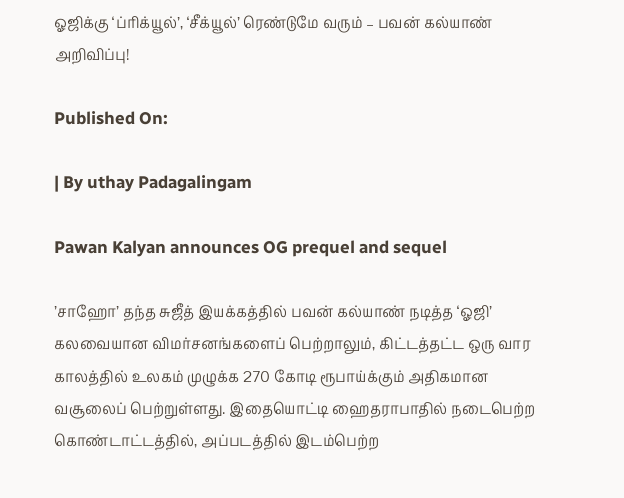ஓஜிக்கு ‘ப்ரிக்யூல்’, ‘சீக்யூல்’ ரெண்டுமே வரும் – பவன் கல்யாண் அறிவிப்பு!

Published On:

| By uthay Padagalingam

Pawan Kalyan announces OG prequel and sequel

’சாஹோ’ தந்த சுஜீத் இயக்கத்தில் பவன் கல்யாண் நடித்த ‘ஓஜி’ கலவையான விமர்சனங்களைப் பெற்றாலும், கிட்டத்தட்ட ஒரு வார காலத்தில் உலகம் முழுக்க 270 கோடி ரூபாய்க்கும் அதிகமான வசூலைப் பெற்றுள்ளது. இதையொட்டி ஹைதராபாதில் நடைபெற்ற கொண்டாட்டத்தில், அப்படத்தில் இடம்பெற்ற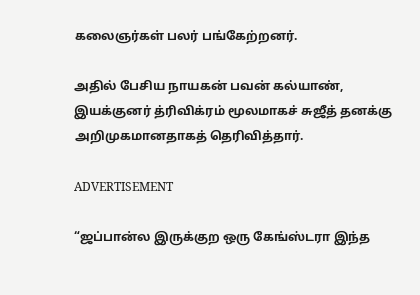கலைஞர்கள் பலர் பங்கேற்றனர்.

அதில் பேசிய நாயகன் பவன் கல்யாண், இயக்குனர் த்ரிவிக்ரம் மூலமாகச் சுஜீத் தனக்கு அறிமுகமானதாகத் தெரிவித்தார்.

ADVERTISEMENT

“ஜப்பான்ல இருக்குற ஒரு கேங்ஸ்டரா இந்த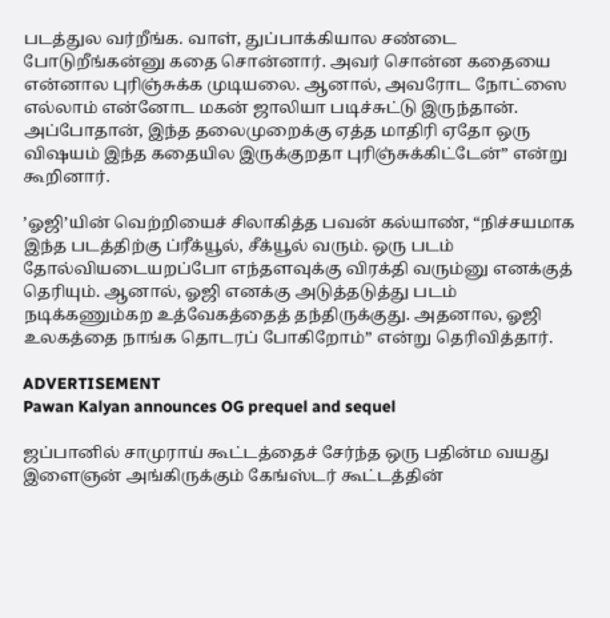படத்துல வர்றீங்க. வாள், துப்பாக்கியால சண்டை போடுறீங்கன்னு கதை சொன்னார். அவர் சொன்ன கதையை என்னால புரிஞ்சுக்க முடியலை. ஆனால், அவரோட நோட்ஸை எல்லாம் என்னோட மகன் ஜாலியா படிச்சுட்டு இருந்தான். அப்போதான், இந்த தலைமுறைக்கு ஏத்த மாதிரி ஏதோ ஒரு விஷயம் இந்த கதையில இருக்குறதா புரிஞ்சுக்கிட்டேன்” என்று கூறினார்.

’ஓஜி’யின் வெற்றியைச் சிலாகித்த பவன் கல்யாண், “நிச்சயமாக இந்த படத்திற்கு ப்ரீக்யூல், சீக்யூல் வரும். ஒரு படம் தோல்வியடையறப்போ எந்தளவுக்கு விரக்தி வரும்னு எனக்குத் தெரியும். ஆனால், ஓஜி எனக்கு அடுத்தடுத்து படம் நடிக்கணும்கற உத்வேகத்தைத் தந்திருக்குது. அதனால, ஓஜி உலகத்தை நாங்க தொடரப் போகிறோம்” என்று தெரிவித்தார்.

ADVERTISEMENT
Pawan Kalyan announces OG prequel and sequel

ஜப்பானில் சாமுராய் கூட்டத்தைச் சேர்ந்த ஒரு பதின்ம வயது இளைஞன் அங்கிருக்கும் கேங்ஸ்டர் கூட்டத்தின்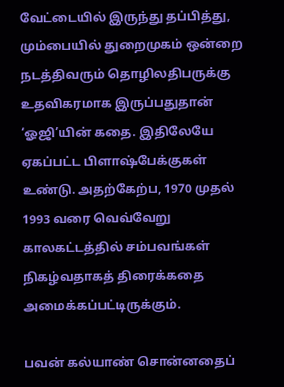வேட்டையில் இருந்து தப்பித்து, மும்பையில் துறைமுகம் ஒன்றை நடத்திவரும் தொழிலதிபருக்கு உதவிகரமாக இருப்பதுதான் ‘ஓஜி’யின் கதை. இதிலேயே ஏகப்பட்ட பிளாஷ்பேக்குகள் உண்டு. அதற்கேற்ப, 1970 முதல் 1993 வரை வெவ்வேறு காலகட்டத்தில் சம்பவங்கள் நிகழ்வதாகத் திரைக்கதை அமைக்கப்பட்டிருக்கும்.

பவன் கல்யாண் சொன்னதைப்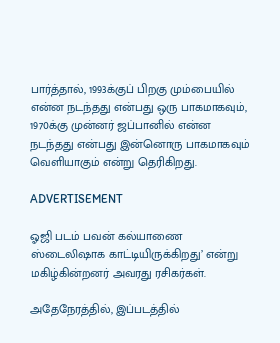பார்த்தால், 1993க்குப் பிறகு மும்பையில் என்ன நடந்தது என்பது ஒரு பாகமாகவும், 1970க்கு முன்னர் ஜப்பானில் என்ன நடந்தது என்பது இன்னொரு பாகமாகவும் வெளியாகும் என்று தெரிகிறது.

ADVERTISEMENT

ஓஜி படம் பவன் கல்யாணை ஸ்டைலிஷாக காட்டியிருக்கிறது’ என்று மகிழ்கின்றனர் அவரது ரசிகர்கள்.

அதேநேரத்தில், இப்படத்தில்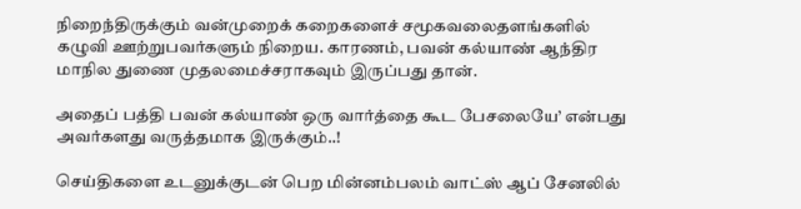நிறைந்திருக்கும் வன்முறைக் கறைகளைச் சமூகவலைதளங்களில் கழுவி ஊற்றுபவர்களும் நிறைய. காரணம், பவன் கல்யாண் ஆந்திர மாநில துணை முதலமைச்சராகவும் இருப்பது தான்.

அதைப் பத்தி பவன் கல்யாண் ஒரு வார்த்தை கூட பேசலையே’ என்பது அவர்களது வருத்தமாக இருக்கும்..!

செய்திகளை உடனுக்குடன் பெற மின்னம்பலம் வாட்ஸ் ஆப் சேனலில்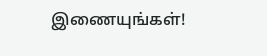இணையுங்கள்!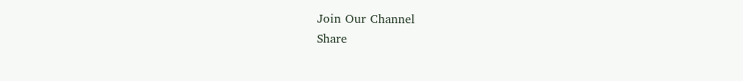Join Our Channel
Share